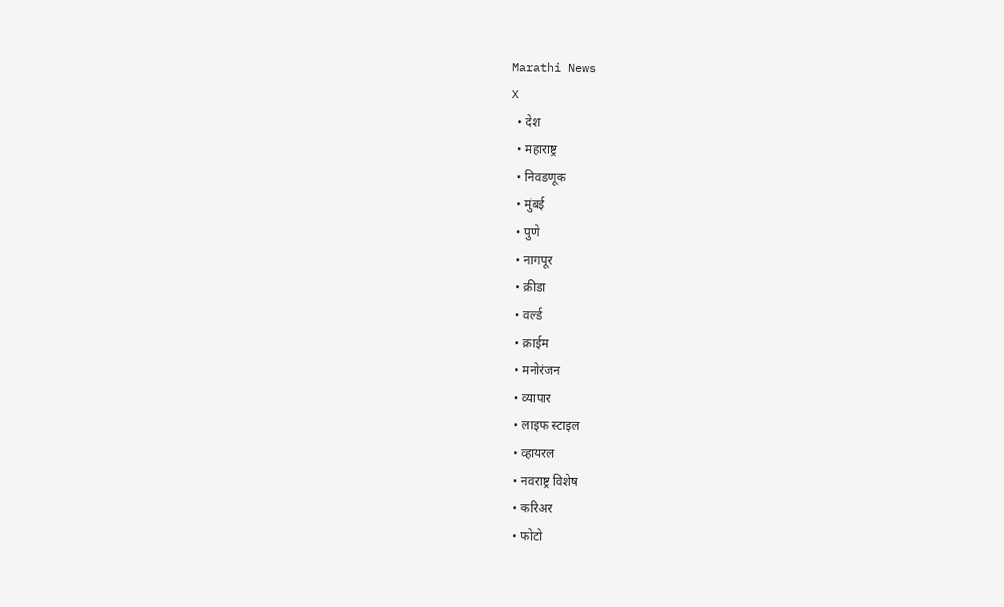Marathi News
X
  • देश
  • महाराष्ट्र
  • निवडणूक
  • मुंबई
  • पुणे
  • नागपूर
  • क्रीडा
  • वर्ल्ड
  • क्राईम
  • मनोरंजन
  • व्यापार
  • लाइफ स्टाइल
  • व्हायरल
  • नवराष्ट्र विशेष
  • करिअर
  • फोटो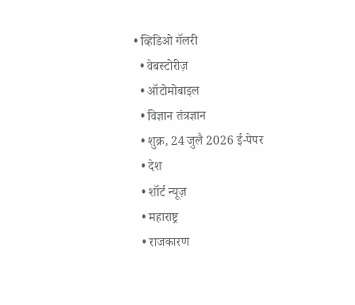• व्हिडिओ गॅलरी
  • वेबस्टोरीज़
  • ऑटोमोबाइल
  • विज्ञान तंत्रज्ञान
  • शुक्र, 24 जुलै 2026 ई-पेपर
  • देश
  • शॉर्ट न्यूज़
  • महाराष्ट्र
  • राजकारण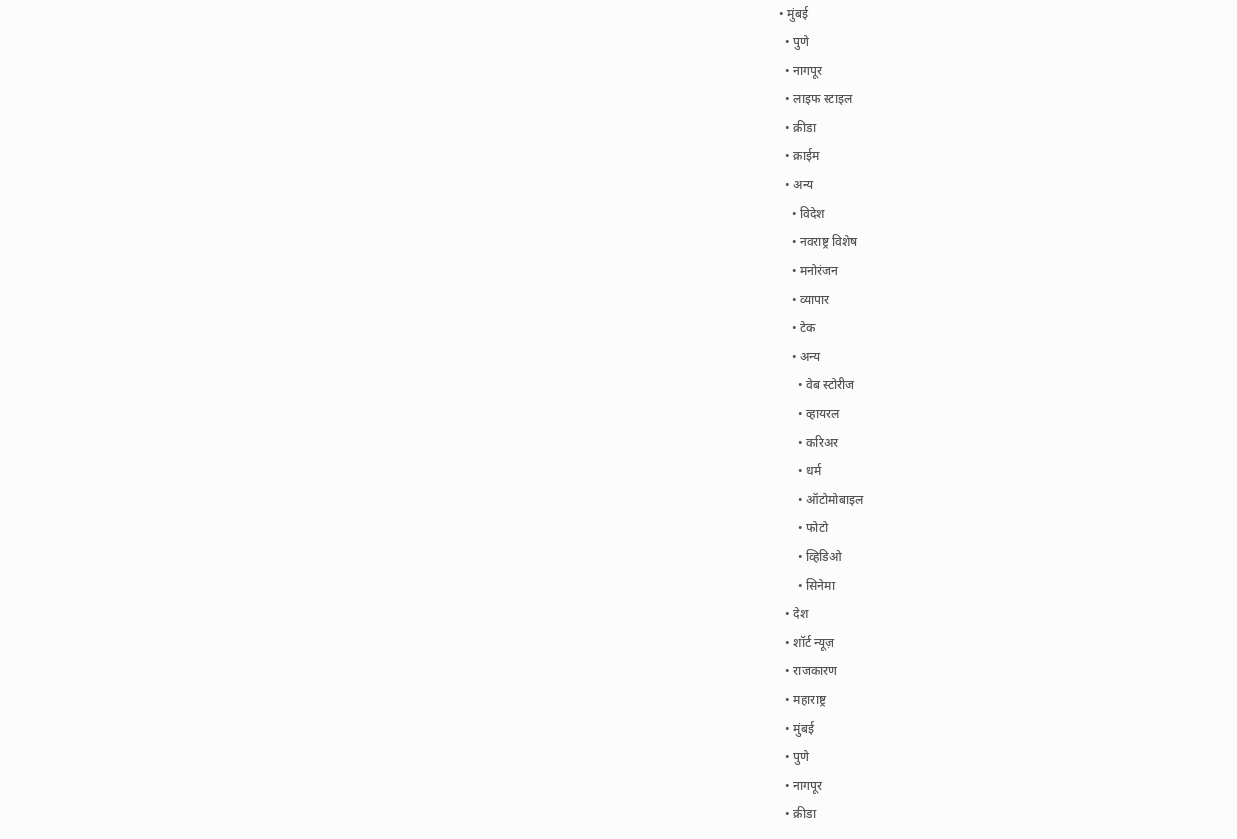• मुंबई
  • पुणे
  • नागपूर
  • लाइफ स्टाइल
  • क्रीडा
  • क्राईम
  • अन्य
    • विदेश
    • नवराष्ट्र विशेष
    • मनोरंजन
    • व्यापार
    • टेक
    • अन्य
      • वेब स्टोरीज
      • व्हायरल
      • करिअर
      • धर्म
      • ऑटोमोबाइल
      • फोटो
      • व्हिडिओ
      • सिनेमा
  • देश
  • शॉर्ट न्यूज़
  • राजकारण
  • महाराष्ट्र
  • मुंबई
  • पुणे
  • नागपूर
  • क्रीडा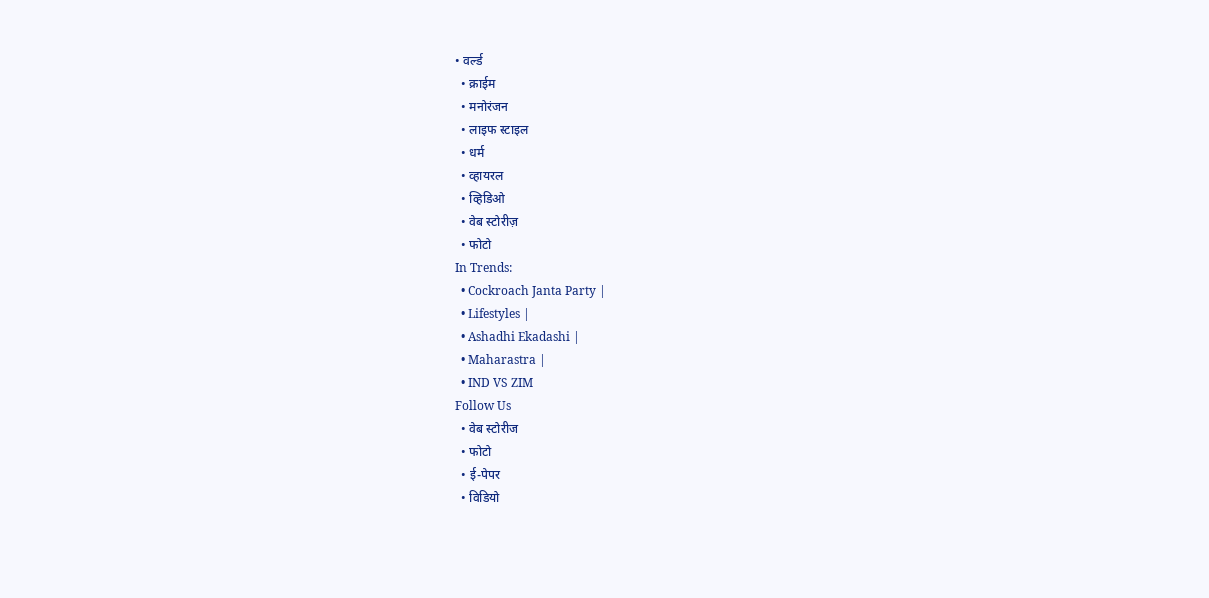• वर्ल्ड
  • क्राईम
  • मनोरंजन
  • लाइफ स्टाइल
  • धर्म
  • व्हायरल
  • व्हिडिओ
  • वेब स्टोरीज़
  • फोटो
In Trends:
  • Cockroach Janta Party |
  • Lifestyles |
  • Ashadhi Ekadashi |
  • Maharastra |
  • IND VS ZIM
Follow Us
  • वेब स्टोरीज
  • फोटो
  • ई-पेपर
  • विडियो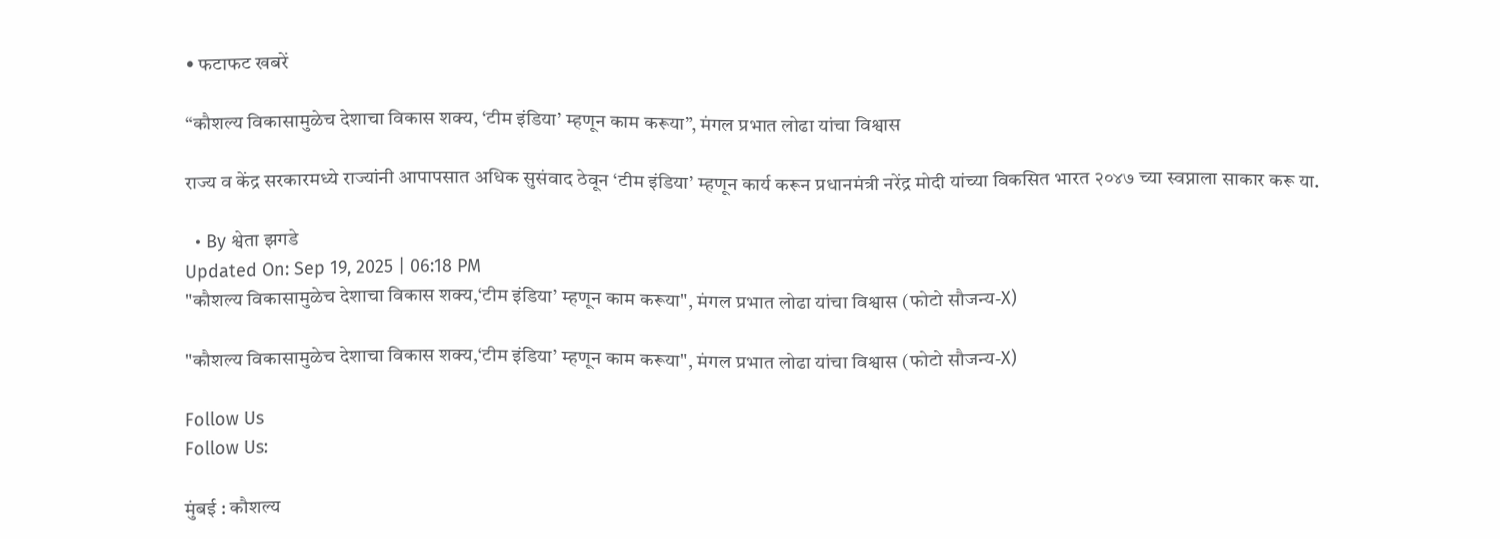• फटाफट खबरें

“कौशल्य विकासामुळेच देशाचा विकास शक्य, ‘टीम इंडिया’ म्हणून काम करूया”, मंगल प्रभात लोढा यांचा विश्वास

राज्य व केंद्र सरकारमध्ये राज्यांनी आपापसात अधिक सुसंवाद ठेवून ‘टीम इंडिया’ म्हणून कार्य करून प्रधानमंत्री नरेंद्र मोदी यांच्या विकसित भारत २०४७ च्या स्वप्नाला साकार करू या.

  • By श्वेता झगडे
Updated On: Sep 19, 2025 | 06:18 PM
"कौशल्य विकासामुळेच देशाचा विकास शक्य,‘टीम इंडिया’ म्हणून काम करूया", मंगल प्रभात लोढा यांचा विश्वास (फोटो सौजन्य-X)

"कौशल्य विकासामुळेच देशाचा विकास शक्य,‘टीम इंडिया’ म्हणून काम करूया", मंगल प्रभात लोढा यांचा विश्वास (फोटो सौजन्य-X)

Follow Us
Follow Us:

मुंबई : कौशल्य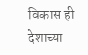विकास ही देशाच्या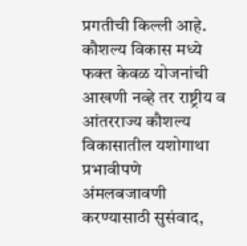प्रगतीची किल्ली आहे. कौशल्य विकास मध्ये फक्त केवळ योजनांची आखणी नव्हे तर राष्ट्रीय व आंतरराज्य कौशल्य विकासातील यशोगाथा प्रभावीपणे अंमलबजावणी करण्यासाठी सुसंवाद,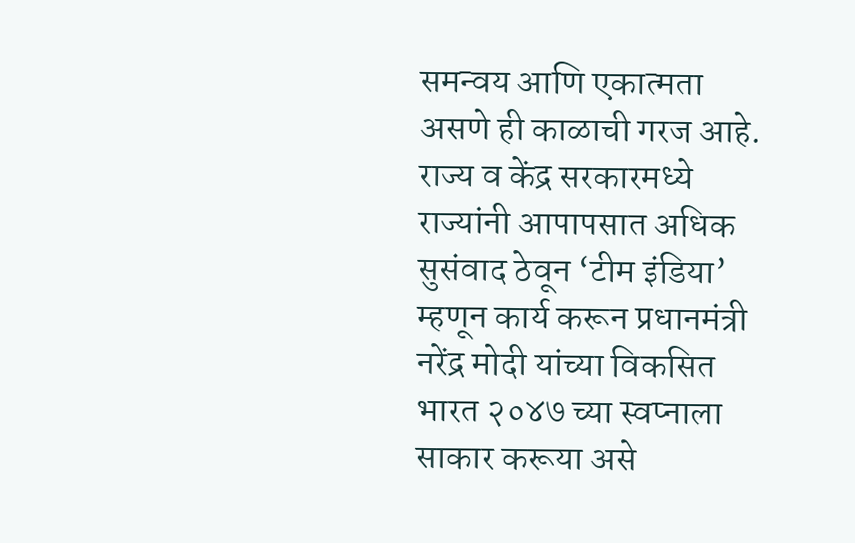समन्वय आणि एकात्मता असणे ही काळाची गरज आहे. राज्य व केंद्र सरकारमध्ये राज्यांनी आपापसात अधिक सुसंवाद ठेवून ‘टीम इंडिया’ म्हणून कार्य करून प्रधानमंत्री नरेंद्र मोदी यांच्या विकसित भारत २०४७ च्या स्वप्नाला साकार करूया असे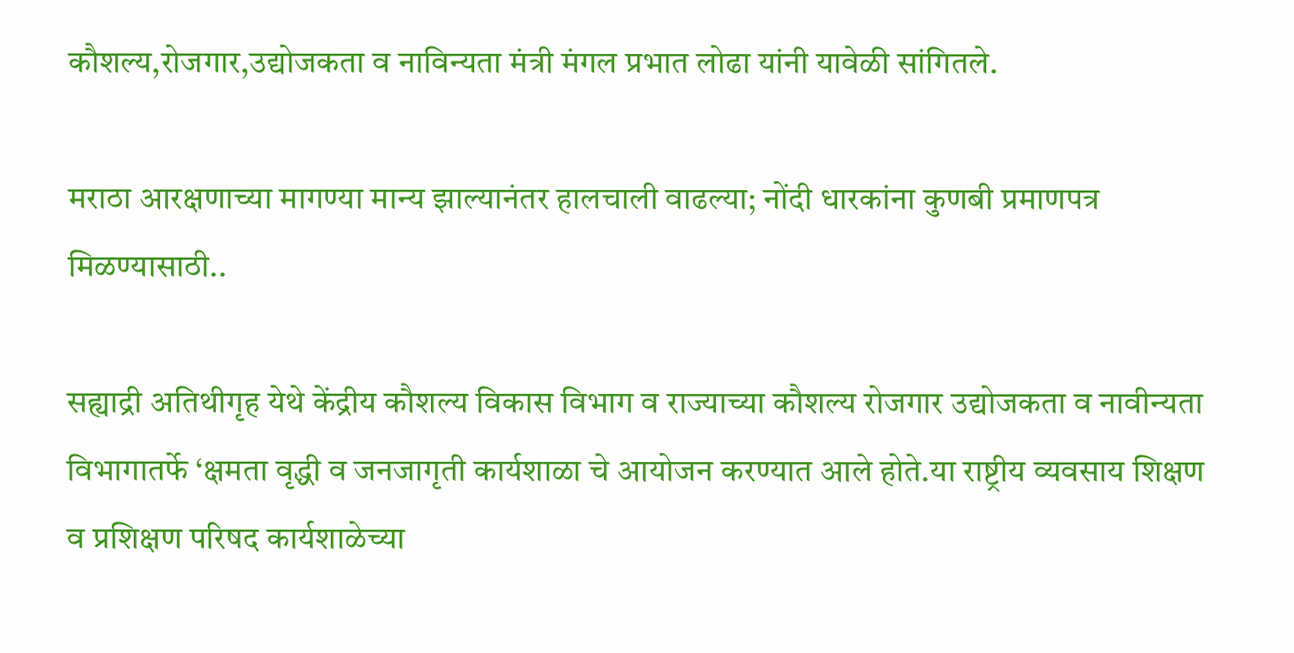कौशल्य,रोजगार,उद्योजकता व नाविन्यता मंत्री मंगल प्रभात लोढा यांनी यावेळी सांगितले.

मराठा आरक्षणाच्या मागण्या मान्य झाल्यानंतर हालचाली वाढल्या; नोंदी धारकांना कुणबी प्रमाणपत्र मिळण्यासाठी..

सह्याद्री अतिथीगृह येथे केंद्रीय कौशल्य विकास विभाग व राज्याच्या कौशल्य रोजगार उद्योजकता व नावीन्यता विभागातर्फे ‘क्षमता वृद्धी व जनजागृती कार्यशाळा चे आयोजन करण्यात आले होते.या राष्ट्रीय व्यवसाय शिक्षण व प्रशिक्षण परिषद कार्यशाळेच्या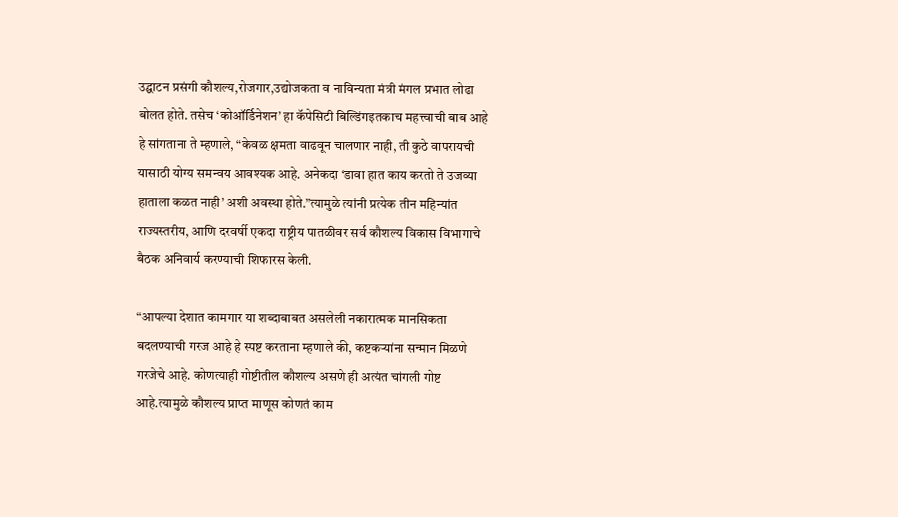उद्घाटन प्रसंगी कौशल्य,रोजगार,उद्योजकता व नाविन्यता मंत्री मंगल प्रभात लोढा बोलत होते. तसेच ‘कोऑर्डिनेशन’ हा कॅपेसिटी बिल्डिंगइतकाच महत्त्वाची बाब आहे हे सांगताना ते म्हणाले, “केवळ क्षमता वाढवून चालणार नाही, ती कुठे वापरायची यासाठी योग्य समन्वय आवश्यक आहे. अनेकदा ‘डावा हात काय करतो ते उजव्या हाताला कळत नाही’ अशी अवस्था होते.”त्यामुळे त्यांनी प्रत्येक तीन महिन्यांत राज्यस्तरीय, आणि दरवर्षी एकदा राष्ट्रीय पातळीवर सर्व कौशल्य विकास विभागाचे बैठक अनिवार्य करण्याची शिफारस केली.

“आपल्या देशात कामगार या शब्दाबाबत असलेली नकारात्मक मानसिकता बदलण्याची गरज आहे हे स्पष्ट करताना म्हणाले की, कष्टकऱ्यांना सन्मान मिळणे गरजेचे आहे. कोणत्याही गोष्टीतील कौशल्य असणे ही अत्यंत चांगली गोष्ट आहे.त्यामुळे कौशल्य प्राप्त माणूस कोणतं काम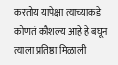करतोय यापेक्षा त्याच्याकडे कोणतं कौशल्य आहे हे बघून त्याला प्रतिष्ठा मिळाली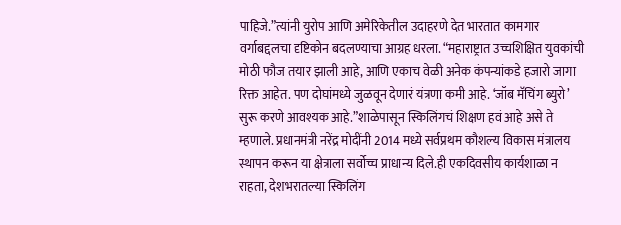पाहिजे.”त्यांनी युरोप आणि अमेरिकेतील उदाहरणे देत भारतात कामगार वर्गाबद्दलचा दृष्टिकोन बदलण्याचा आग्रह धरला. “महाराष्ट्रात उच्चशिक्षित युवकांची मोठी फौज तयार झाली आहे, आणि एकाच वेळी अनेक कंपन्यांकडे हजारो जागा रिक्त आहेत. पण दोघांमध्ये जुळवून देणारं यंत्रणा कमी आहे. ‘जॉब मॅचिंग ब्युरो’ सुरू करणे आवश्यक आहे.”शाळेपासून स्किलिंगचं शिक्षण हवं आहे असे ते म्हणाले. प्रधानमंत्री नरेंद्र मोदींनी 2014 मध्ये सर्वप्रथम कौशल्य विकास मंत्रालय स्थापन करून या क्षेत्राला सर्वोच्च प्राधान्य दिले.ही एकदिवसीय कार्यशाळा न राहता, देशभरातल्या स्किलिंग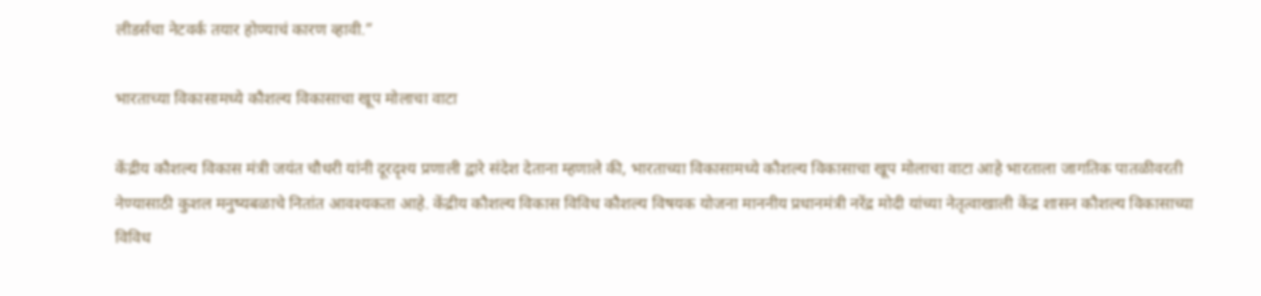लीडर्सचा नेटवर्क तयार होण्याचं कारण व्हावी.”

भारताच्या विकासामध्ये कौशल्य विकासाचा खूप मोलाचा वाटा

केंद्रीय कौशल्य विकास मंत्री जयंत चौधरी यांनी दूरदृश्य प्रणाली द्वारे संदेश देताना म्हणाले की, भारताच्या विकासामध्ये कौशल्य विकासाचा खूप मोलाचा वाटा आहे भारताला जागतिक पातळीवरती नेण्यासाठी कुशल मनुष्यबळाचे नितांत आवश्यकता आहे. केंद्रीय कौशल्य विकास विविध कौशल्य विषयक योजना माननीय प्रधानमंत्री नरेंद्र मोदी यांच्या नेतृत्वाखाली केंद्र शासन कौशल्य विकासाच्या विविध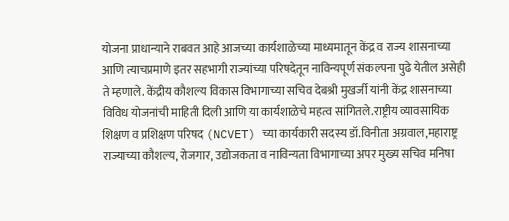योजना प्राधान्याने राबवत आहे आजच्या कार्यशाळेच्या माध्यमातून केंद्र व राज्य शासनाच्या आणि त्याचप्रमाणे इतर सहभागी राज्यांच्या परिषदेतून नाविन्यपूर्ण संकल्पना पुढे येतील असेही ते म्हणाले. केंद्रीय कौशल्य विकास विभागाच्या सचिव देबश्री मुखर्जी यांनी केंद्र शासनाच्या विविध योजनांची माहिती दिली आणि या कार्यशाळेचे महत्व सांगितले.राष्ट्रीय व्यावसायिक शिक्षण व प्रशिक्षण परिषद (NCVET) च्या कार्यकारी सदस्य डॉ.विनीता अग्रवाल,महाराष्ट्र राज्याच्या कौशल्य, रोजगार, उद्योजकता व नाविन्यता विभागाच्या अपर मुख्य सचिव मनिषा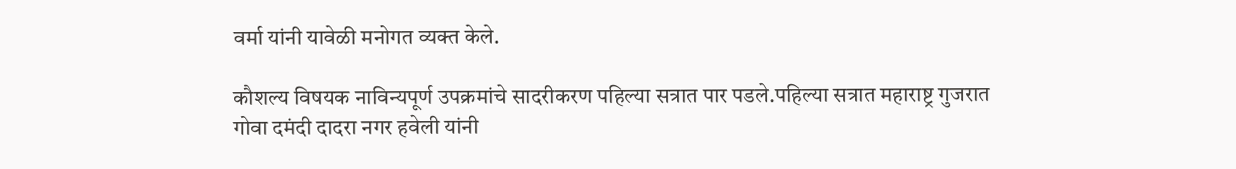वर्मा यांनी यावेळी मनोगत व्यक्त केले.

कौशल्य विषयक नाविन्यपूर्ण उपक्रमांचे सादरीकरण पहिल्या सत्रात पार पडले.पहिल्या सत्रात महाराष्ट्र गुजरात गोवा दमंदी दादरा नगर हवेली यांनी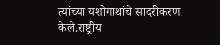त्यांच्या यशोगाथांचे सादरीकरण केले.राष्ट्रीय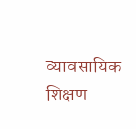व्यावसायिक शिक्षण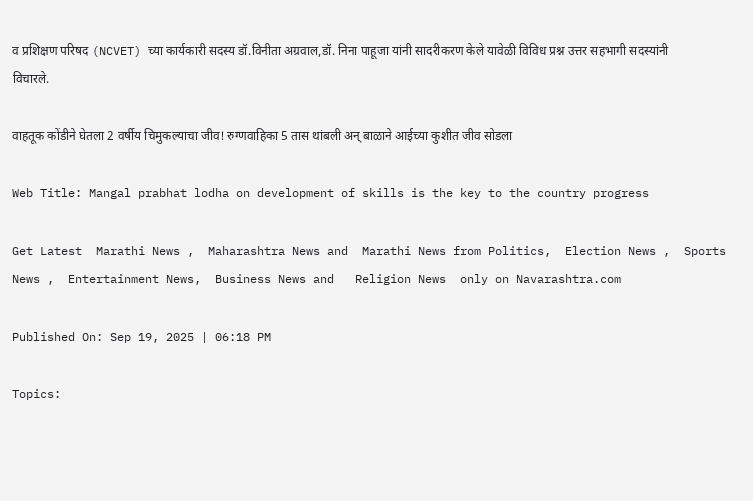व प्रशिक्षण परिषद (NCVET) च्या कार्यकारी सदस्य डॉ.विनीता अग्रवाल,डॉ. निना पाहूजा यांनी सादरीकरण केले यावेळी विविध प्रश्न उत्तर सहभागी सदस्यांनी विचारले.

वाहतूक कोंडीने घेतला 2 वर्षीय चिमुकल्याचा जीव! रुग्णवाहिका 5 तास थांबली अन् बाळाने आईच्या कुशीत जीव सोडला

Web Title: Mangal prabhat lodha on development of skills is the key to the country progress

Get Latest  Marathi News ,  Maharashtra News and  Marathi News from Politics,  Election News ,  Sports News ,  Entertainment News,  Business News and   Religion News  only on Navarashtra.com

Published On: Sep 19, 2025 | 06:18 PM

Topics: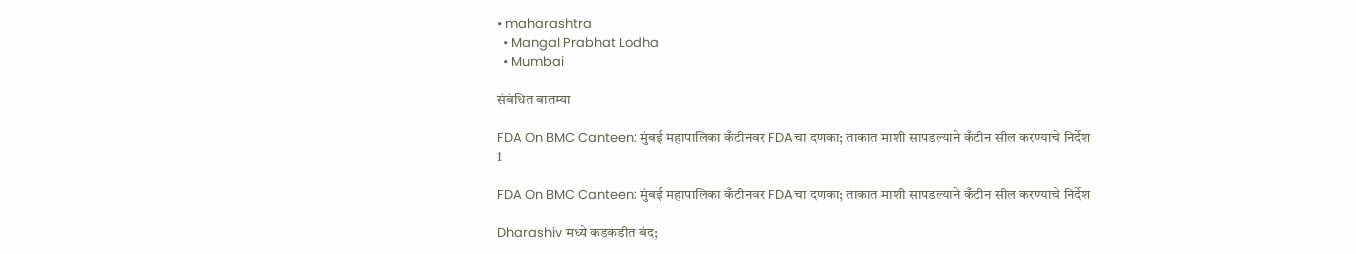• maharashtra
  • Mangal Prabhat Lodha
  • Mumbai

संबंधित बातम्या

FDA On BMC Canteen: मुंबई महापालिका कँटीनवर FDAचा दणका; ताकात माशी सापडल्याने कँटीन सील करण्याचे निर्देश
1

FDA On BMC Canteen: मुंबई महापालिका कँटीनवर FDAचा दणका; ताकात माशी सापडल्याने कँटीन सील करण्याचे निर्देश

Dharashiv मध्ये कडकडीत बंद;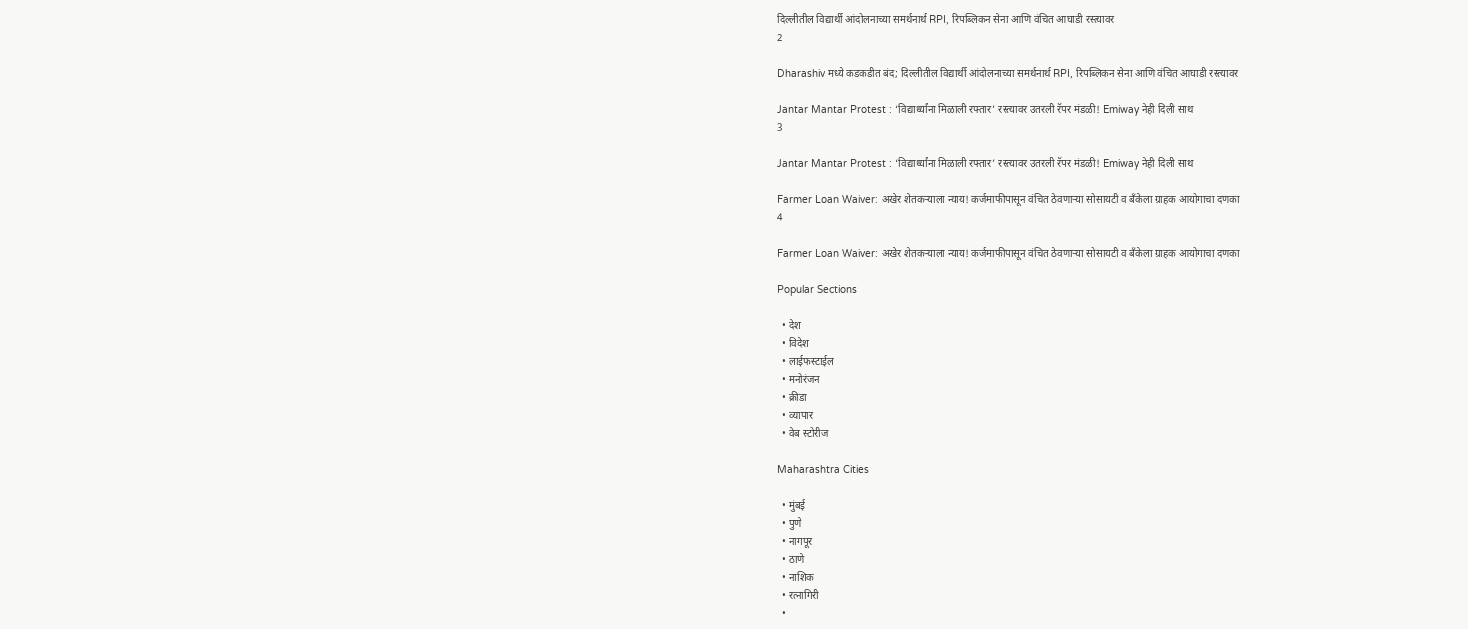दिल्लीतील विद्यार्थी आंदोलनाच्या समर्थनार्थ RPI, रिपब्लिकन सेना आणि वंचित आघाडी रस्त्यावर
2

Dharashiv मध्ये कडकडीत बंद; दिल्लीतील विद्यार्थी आंदोलनाच्या समर्थनार्थ RPI, रिपब्लिकन सेना आणि वंचित आघाडी रस्त्यावर

Jantar Mantar Protest : ‘विद्यार्थ्यांना मिळाली रफ्तार’ रस्त्यावर उतरली रॅपर मंडळी! Emiway नेही दिली साथ
3

Jantar Mantar Protest : ‘विद्यार्थ्यांना मिळाली रफ्तार’ रस्त्यावर उतरली रॅपर मंडळी! Emiway नेही दिली साथ

Farmer Loan Waiver: अखेर शेतकऱ्याला न्याय! कर्जमाफीपासून वंचित ठेवणाऱ्या सोसायटी व बँकेला ग्राहक आयोगाचा दणका
4

Farmer Loan Waiver: अखेर शेतकऱ्याला न्याय! कर्जमाफीपासून वंचित ठेवणाऱ्या सोसायटी व बँकेला ग्राहक आयोगाचा दणका

Popular Sections

  • देश
  • विदेश
  • लाईफस्टाईल
  • मनोरंजन
  • क्रीडा
  • व्यापार
  • वेब स्टोरीज

Maharashtra Cities

  • मुंबई
  • पुणे
  • नागपूर
  • ठाणे
  • नाशिक
  • रत्नागिरी
  •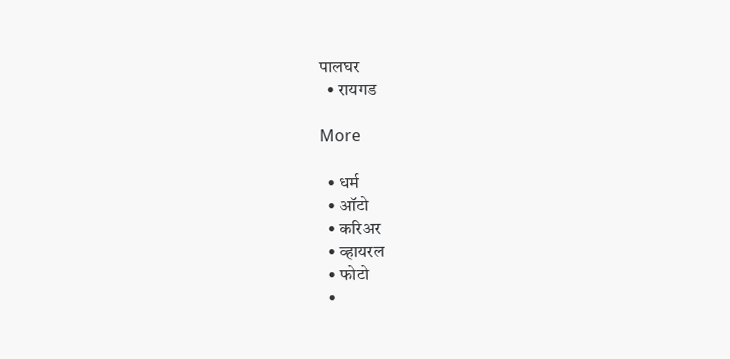पालघर
  • रायगड

More

  • धर्म
  • ऑटो
  • करिअर
  • व्हायरल
  • फोटो
  •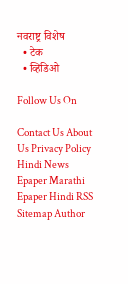नवराष्ट्र विशेष
  • टेक
  • व्हिडिओ

Follow Us On

Contact Us About Us Privacy Policy
Hindi News Epaper Marathi Epaper Hindi RSS Sitemap Author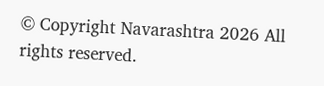© Copyright Navarashtra 2026 All rights reserved.